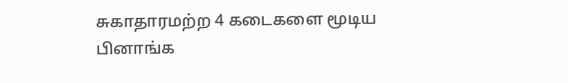சுகாதாரமற்ற 4 கடைகளை மூடிய பினாங்க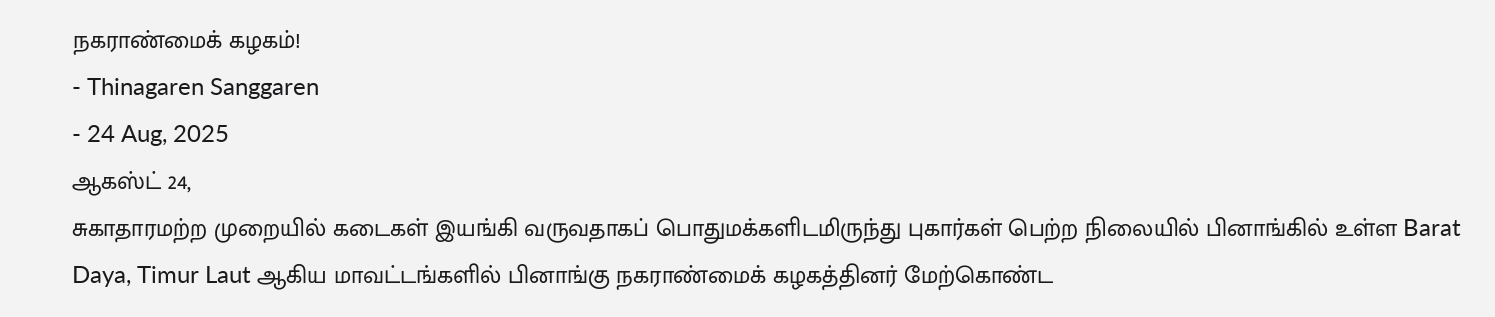நகராண்மைக் கழகம்!
- Thinagaren Sanggaren
- 24 Aug, 2025
ஆகஸ்ட் 24,
சுகாதாரமற்ற முறையில் கடைகள் இயங்கி வருவதாகப் பொதுமக்களிடமிருந்து புகார்கள் பெற்ற நிலையில் பினாங்கில் உள்ள Barat Daya, Timur Laut ஆகிய மாவட்டங்களில் பினாங்கு நகராண்மைக் கழகத்தினர் மேற்கொண்ட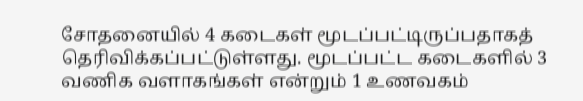சோதனையில் 4 கடைகள் மூடப்பட்டிருப்பதாகத் தெரிவிக்கப்பட்டுள்ளது. மூடப்பட்ட கடைகளில் 3 வணிக வளாகங்கள் என்றும் 1 உணவகம்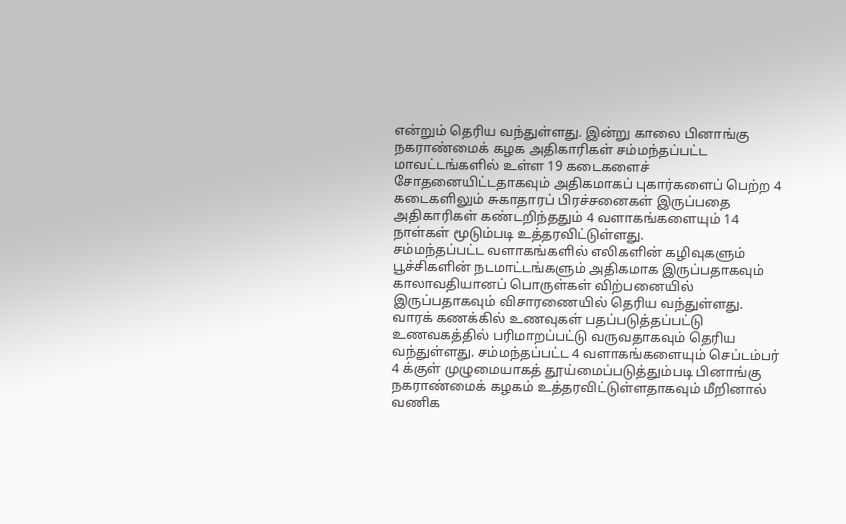என்றும் தெரிய வந்துள்ளது. இன்று காலை பினாங்கு நகராண்மைக் கழக அதிகாரிகள் சம்மந்தப்பட்ட மாவட்டங்களில் உள்ள 19 கடைகளைச் சோதனையிட்டதாகவும் அதிகமாகப் புகார்களைப் பெற்ற 4 கடைகளிலும் சுகாதாரப் பிரச்சனைகள் இருப்பதை அதிகாரிகள் கண்டறிந்ததும் 4 வளாகங்களையும் 14 நாள்கள் மூடும்படி உத்தரவிட்டுள்ளது.
சம்மந்தப்பட்ட வளாகங்களில் எலிகளின் கழிவுகளும் பூச்சிகளின் நடமாட்டங்களும் அதிகமாக இருப்பதாகவும் காலாவதியானப் பொருள்கள் விற்பனையில் இருப்பதாகவும் விசாரணையில் தெரிய வந்துள்ளது. வாரக் கணக்கில் உணவுகள் பதப்படுத்தப்பட்டு உணவகத்தில் பரிமாறப்பட்டு வருவதாகவும் தெரிய வந்துள்ளது. சம்மந்தப்பட்ட 4 வளாகங்களையும் செப்டம்பர் 4 க்குள் முழுமையாகத் தூய்மைப்படுத்தும்படி பினாங்கு நகராண்மைக் கழகம் உத்தரவிட்டுள்ளதாகவும் மீறினால் வணிக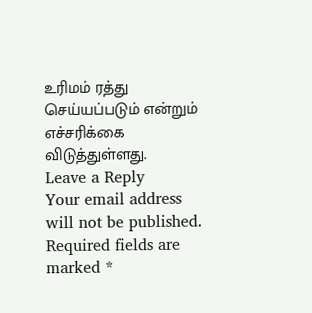உரிமம் ரத்து செய்யப்படும் என்றும் எச்சரிக்கை விடுத்துள்ளது.
Leave a Reply
Your email address will not be published. Required fields are marked *